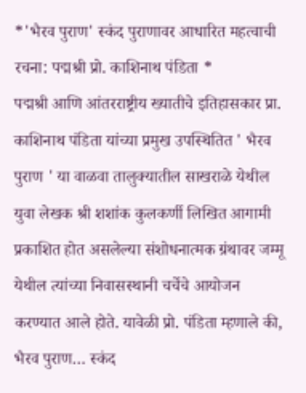*'भैरव पुराण' स्कंद पुराणावर आधारित महत्वाची रचना: पद्मश्री प्रो. काशिनाथ पंडिता *
पद्मश्री आणि आंतरराष्ट्रीय ख्यातीचे इतिहासकार प्रा. काशिनाथ पंडिता यांच्या प्रमुख उपस्थितित ' भैरव पुराण ' या वाळवा तालुक्यातील साखराळे येथील युवा लेखक श्री शशांक कुलकर्णी लिखित आगामी प्रकाशित होत असलेल्या संशोधनात्मक ग्रंथावर जम्मू येथील त्यांच्या निवासस्थानी चर्चेचे आयोजन करण्यात आले होते. यावेळी प्रो. पंडिता म्हणाले की, भैरव पुराण… स्कंद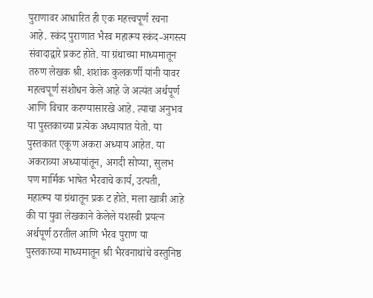पुराणावर आधारित ही एक महत्त्वपूर्ण रचना आहे. स्कंद पुराणात भैरव महात्म्य स्कंद-अगस्त्य संवादाद्वारे प्रकट होते. या ग्रंथाच्या माध्यमातून तरुण लेखक श्री. शशांक कुलकर्णी यांनी यावर महत्वपूर्ण संशोधन केले आहे जे अत्यंत अर्थपूर्ण आणि विचार करण्यासारखे आहे. त्याचा अनुभव या पुस्तकाच्या प्रत्येक अध्यायात येतो. या पुस्तकात एकूण अकरा अध्याय आहेत. या अकराव्या अध्यायांतून, अगदी सोप्या, सुलभ पण मार्मिक भाषेत भैरवाचे कार्य, उत्पती, महात्म्य या ग्रंथातून प्रक ट होते. मला खात्री आहे की या युवा लेखकाने केलेले यशस्वी प्रयत्न अर्थपूर्ण ठरतील आणि भैरव पुराण या पुस्तकाच्या माध्यमातून श्री भैरवनाथांचे वस्तुनिष्ठ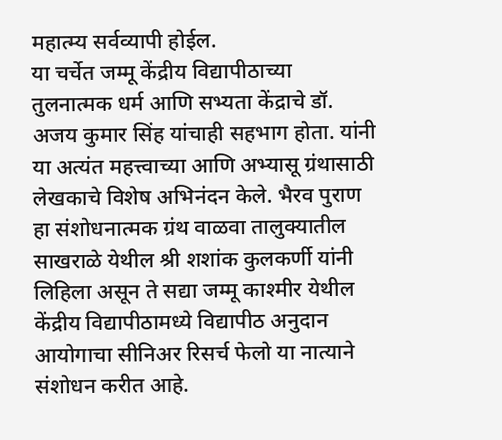महात्म्य सर्वव्यापी होईल.
या चर्चेत जम्मू केंद्रीय विद्यापीठाच्या तुलनात्मक धर्म आणि सभ्यता केंद्राचे डॉ. अजय कुमार सिंह यांचाही सहभाग होता. यांनी या अत्यंत महत्त्वाच्या आणि अभ्यासू ग्रंथासाठी लेखकाचे विशेष अभिनंदन केले. भैरव पुराण हा संशोधनात्मक ग्रंथ वाळवा तालुक्यातील साखराळे येथील श्री शशांक कुलकर्णी यांनी लिहिला असून ते सद्या जम्मू काश्मीर येथील केंद्रीय विद्यापीठामध्ये विद्यापीठ अनुदान आयोगाचा सीनिअर रिसर्च फेलो या नात्याने संशोधन करीत आहे.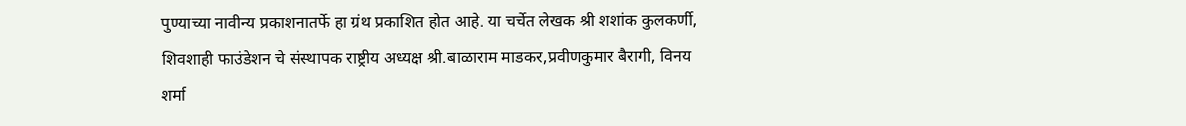पुण्याच्या नावीन्य प्रकाशनातर्फे हा ग्रंथ प्रकाशित होत आहे. या चर्चेत लेखक श्री शशांक कुलकर्णी, शिवशाही फाउंडेशन चे संस्थापक राष्ट्रीय अध्यक्ष श्री.बाळाराम माडकर,प्रवीणकुमार बैरागी, विनय शर्मा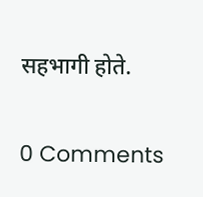सहभागी होते.


0 Comments